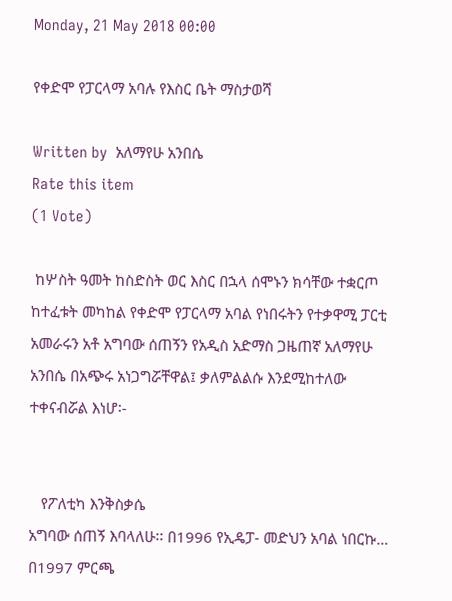Monday, 21 May 2018 00:00

የቀድሞ የፓርላማ አባሉ የእስር ቤት ማስታወሻ

Written by  አለማየሁ አንበሴ
Rate this item
(1 Vote)

 ከሦስት ዓመት ከስድስት ወር እስር በኋላ ሰሞኑን ክሳቸው ተቋርጦ ከተፈቱት መካከል የቀድሞ የፓርላማ አባል የነበሩትን የተቃዋሚ ፓርቲ አመራሩን አቶ አግባው ሰጠኝን የአዲስ አድማስ ጋዜጠኛ አለማየሁ አንበሴ በአጭሩ አነጋግሯቸዋል፤ ቃለምልልሱ እንደሚከተለው ተቀናብሯል እነሆ፡-


   የፖለቲካ እንቅስቃሴ
አግባው ሰጠኝ እባላለሁ፡፡ በ1996 የኢዴፓ- መድህን አባል ነበርኩ…  በ1997 ምርጫ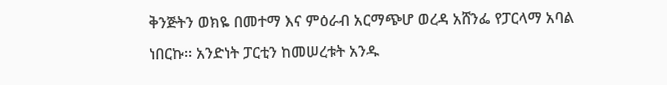ቅንጅትን ወክዬ በመተማ እና ምዕራብ አርማጭሆ ወረዳ አሸንፌ የፓርላማ አባል ነበርኩ፡፡ አንድነት ፓርቲን ከመሠረቱት አንዱ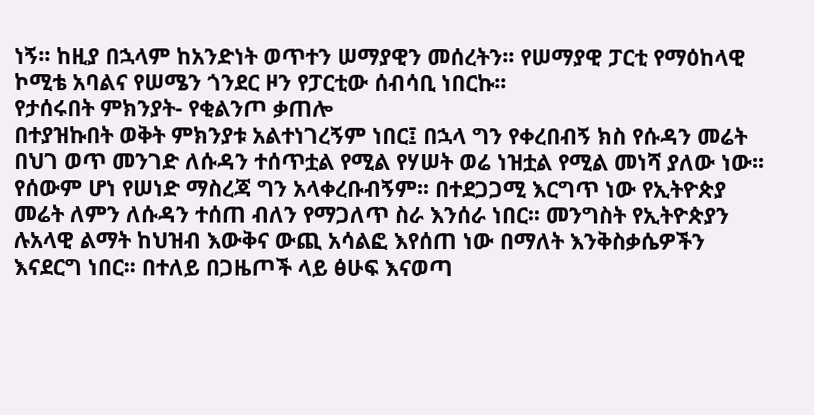ነኝ፡፡ ከዚያ በኋላም ከአንድነት ወጥተን ሠማያዊን መሰረትን፡፡ የሠማያዊ ፓርቲ የማዕከላዊ ኮሚቴ አባልና የሠሜን ጎንደር ዞን የፓርቲው ሰብሳቢ ነበርኩ፡፡
የታሰሩበት ምክንያት- የቂልንጦ ቃጠሎ
በተያዝኩበት ወቅት ምክንያቱ አልተነገረኝም ነበር፤ በኋላ ግን የቀረበብኝ ክስ የሱዳን መሬት በህገ ወጥ መንገድ ለሱዳን ተሰጥቷል የሚል የሃሠት ወሬ ነዝቷል የሚል መነሻ ያለው ነው፡፡ የሰውም ሆነ የሠነድ ማስረጃ ግን አላቀረቡብኝም፡፡ በተደጋጋሚ እርግጥ ነው የኢትዮጵያ መሬት ለምን ለሱዳን ተሰጠ ብለን የማጋለጥ ስራ እንሰራ ነበር፡፡ መንግስት የኢትዮጵያን ሉአላዊ ልማት ከህዝብ እውቅና ውጪ አሳልፎ እየሰጠ ነው በማለት እንቅስቃሴዎችን እናደርግ ነበር፡፡ በተለይ በጋዜጦች ላይ ፅሁፍ እናወጣ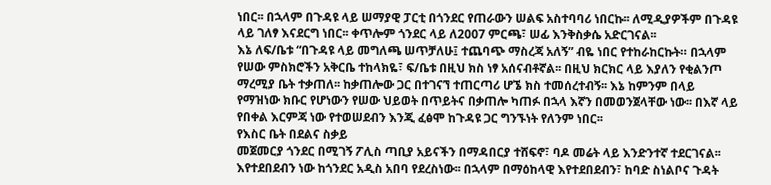ነበር፡፡ በኋላም በጉዳዩ ላይ ሠማያዊ ፓርቲ በጎንደር የጠራውን ሠልፍ አስተባባሪ ነበርኩ፡፡ ለሚዲያዎችም በጉዳዩ ላይ ገለፃ እናደርግ ነበር፡፡ ቀጥሎም ጎንደር ላይ ለ2007 ምርጫ፣ ሠፊ እንቅስቃሴ አድርገናል፡፡
እኔ ለፍ/ቤቱ “በጉዳዩ ላይ መግለጫ ሠጥቻለሁ፤ ተጨባጭ ማስረጃ አለኝ” ብዬ ነበር የተከራከርኩት። በኋላም የሠው ምስክሮችን አቅርቤ ተከላክዬ፣ ፍ/ቤቱ በዚህ ክስ ነፃ አሰናብቶኛል፡፡ በዚህ ክርክር ላይ እያለን የቂልንጦ ማረሚያ ቤት ተቃጠለ፡፡ ከቃጠሎው ጋር በተገናኘ ተጠርጣሪ ሆኜ ክስ ተመሰረተብኝ፡፡ እኔ ከምንም በላይ የማዝነው ክቡር የሆነውን የሠው ህይወት በጥይትና በቃጠሎ ካጠፉ በኋላ እኛን በመወንጀላቸው ነው፡፡ በእኛ ላይ የበቀል እርምጃ ነው የተወሠደብን እንጂ ፈፅሞ ከጉዳዩ ጋር ግንኙነት የለንም ነበር፡፡
የእስር ቤት በደልና ስቃይ
መጀመርያ ጎንደር በሚገኝ ፖሊስ ጣቢያ አይናችን በማዳበርያ ተሸፍኖ፣ ባዶ መሬት ላይ እንድንተኛ ተደርገናል፡፡ እየተደበደብን ነው ከጎንደር አዲስ አበባ የደረስነው፡፡ በኋላም በማዕከላዊ እየተደበደብን፣ ከባድ ስነልቦና ጉዳት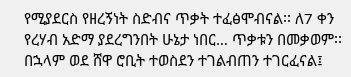የሚያደርስ የዘረኝነት ስድብና ጥቃት ተፈፅሞብናል፡፡ ለ7 ቀን የረሃብ አድማ ያደረግንበት ሁኔታ ነበር… ጥቃቱን በመቃወም፡፡ በኋላም ወደ ሸዋ ሮቢት ተወስደን ተገልብጠን ተገርፈናል፤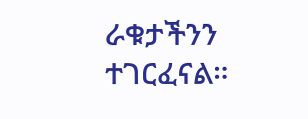ራቁታችንን ተገርፈናል።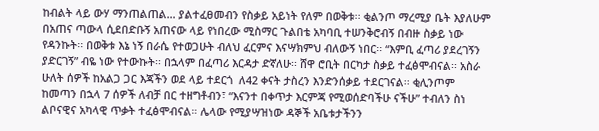ከብልት ላይ ውሃ ማንጠልጠል… ያልተፈፀመብን የስቃይ አይነት የለም በወቅቱ፡፡ ቂልንጦ ማረሚያ ቤት እያለሁም በአጠና ጣውላ ሲደበድቡኝ አጠናው ላይ የነበረው ሚስማር ጉልበቴ አካባቢ ተሠንቅሮብኝ በብዙ ስቃይ ነው የዳንኩት፡፡ በወቅቱ እኔ ነኝ በራሴ የተወጋሁት ብለህ ፈርምና እናሣክምህ ብለውኝ ነበር፡፡ “እምቢ ፈጣሪ ያደረገኝን ያድርገኝ” ብዬ ነው የተውኩት፡፡ በኋላም በፈጣሪ እርዳታ ድኛለሁ፡፡ ሸዋ ሮቢት በርካታ ስቃይ ተፈፅሞብናል፡፡ አስራ ሁለት ሰዎች ከአልጋ ጋር እጃችን ወደ ላይ ተደርጎ  ለ42 ቀናት ታስረን እንድንሰቃይ ተደርገናል፡፡ ቂሊንጦም ከመጣን በኋላ 7 ሰዎች ለብቻ በር ተዘግቶብን፣ “እናንተ በቀጥታ እርምጃ የሚወሰድባችሁ ናችሁ” ተብለን ስነ ልቦናዊና አካላዊ ጥቃት ተፈፅሞብናል። ሌላው የሚያሣዝነው ዳኞች አቤቱታችንን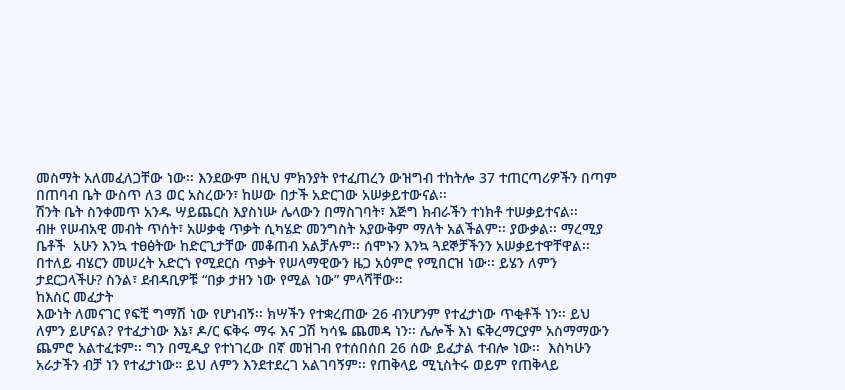መስማት አለመፈለጋቸው ነው፡፡ እንደውም በዚህ ምክንያት የተፈጠረን ውዝግብ ተከትሎ 37 ተጠርጣሪዎችን በጣም በጠባብ ቤት ውስጥ ለ3 ወር አስረውን፣ ከሠው በታች አድርገው አሠቃይተውናል፡፡
ሽንት ቤት ስንቀመጥ አንዱ ሣይጨርስ እያስነሡ ሌላውን በማስገባት፣ እጅግ ክብራችን ተነክቶ ተሠቃይተናል፡፡
ብዙ የሠብአዊ መብት ጥሰት፣ አሠቃቂ ጥቃት ሲካሄድ መንግስት አያውቅም ማለት አልችልም፡፡ ያውቃል፡፡ ማረሚያ ቤቶች  አሁን እንኳ ተፀፅትው ከድርጊታቸው መቆጠብ አልቻሉም፡፡ ሰሞኑን እንኳ ጓደኞቻችንን አሠቃይተዋቸዋል፡፡ በተለይ ብሄርን መሠረት አድርጎ የሚደርስ ጥቃት የሠላማዊውን ዜጋ አዕምሮ የሚበርዝ ነው፡፡ ይሄን ለምን ታደርጋላችሁ? ስንል፣ ደብዳቢዎቹ “በቃ ታዘን ነው የሚል ነው” ምላሻቸው፡፡
ከእስር መፈታት
እውነት ለመናገር የፍቺ ግማሽ ነው የሆነብኝ፡፡ ክሣችን የተቋረጠው 26 ብንሆንም የተፈታነው ጥቂቶች ነን፡፡ ይህ ለምን ይሆናል? የተፈታነው እኔ፣ ዶ/ር ፍቅሩ ማሩ እና ጋሽ ካሳዬ ጨመዳ ነን፡፡ ሌሎች እነ ፍቅረማርያም አስማማውን ጨምሮ አልተፈቱም፡፡ ግን በሚዲያ የተነገረው በኛ መዝገብ የተሰበሰበ 26 ሰው ይፈታል ተብሎ ነው፡፡  እስካሁን አራታችን ብቻ ነን የተፈታነው። ይህ ለምን እንደተደረገ አልገባኝም፡፡ የጠቅላይ ሚኒስትሩ ወይም የጠቅላይ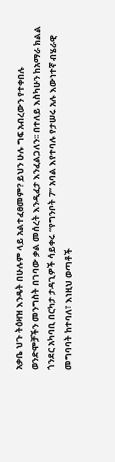አቃቤ ህጉ ትዕዛዝ እንዴት በሁሉም ላይ አልተፈፀመም? ይህን ሁሉ ግፍ አብረውን የተቀበሉ ወንድሞቻችን መንግስት በገባው ቃል መሰረት እንዲፈታ እንፈልጋለን፡፡ በተለይ እስካሁን ከአማራ ክልል ጎንደር አካባቢ በርካታ ታዳጊዎች ሳይቀሩ “የግንቦት 7” አባል እየተባሉ የታሠሩ አሉ እውነተኛ ብሄራዊ መግባባት ከተባለ፣ እነዚህ ወጣቶች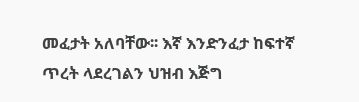መፈታት አለባቸው፡፡ እኛ እንድንፈታ ከፍተኛ ጥረት ላደረገልን ህዝብ እጅግ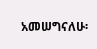አመሠግናለሁ፡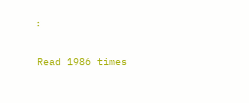፡

Read 1986 times